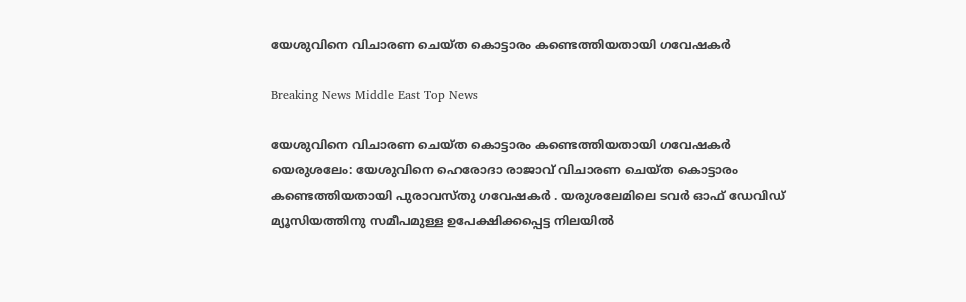യേശുവിനെ വിചാരണ ചെയ്ത കൊട്ടാരം കണ്ടെത്തിയതായി ഗവേഷകര്‍

Breaking News Middle East Top News

യേശുവിനെ വിചാരണ ചെയ്ത കൊട്ടാരം കണ്ടെത്തിയതായി ഗവേഷകര്‍
യെരുശലേം: യേശുവിനെ ഹെരോദാ രാജാവ് വിചാരണ ചെയ്ത കൊട്ടാരം കണ്ടെത്തിയതായി പുരാവസ്തു ഗവേഷകര്‍ ‍. യരുശലേമിലെ ടവര്‍ ഓഫ് ഡേവിഡ് മ്യൂസിയത്തിനു സമീപമുള്ള ഉപേക്ഷിക്കപ്പെട്ട നിലയില്‍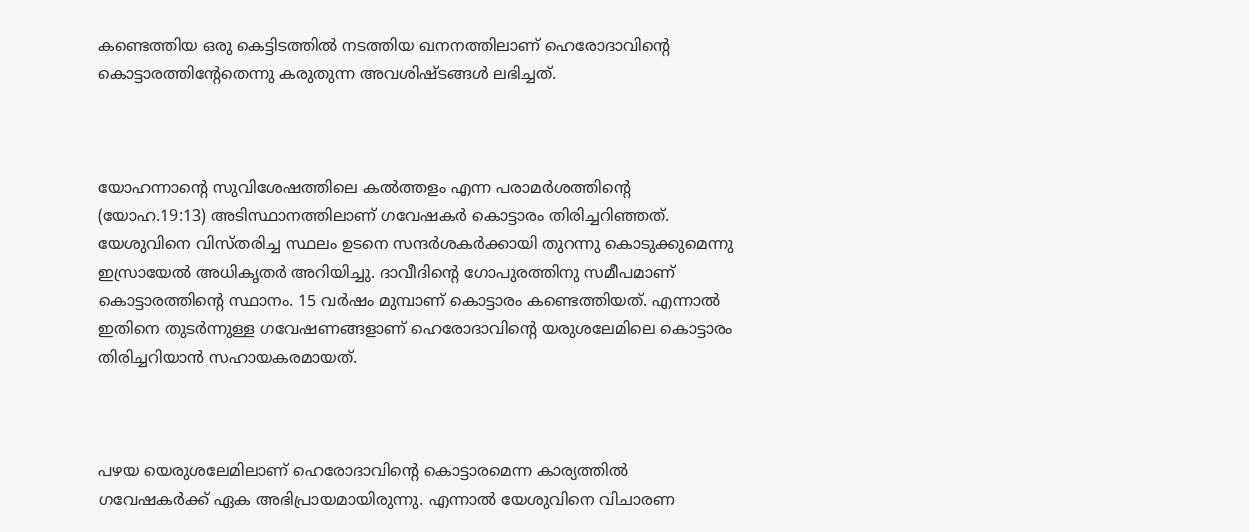കണ്ടെത്തിയ ഒരു കെട്ടിടത്തില്‍ നടത്തിയ ഖനനത്തിലാണ് ഹെരോദാവിന്റെ കൊട്ടാരത്തിന്റേതെന്നു കരുതുന്ന അവശിഷ്ടങ്ങള്‍ ലഭിച്ചത്.



യോഹന്നാന്റെ സുവിശേഷത്തിലെ കല്‍ത്തളം എന്ന പരാമര്‍ശത്തിന്റെ (യോഹ.19:13) അടിസ്ഥാനത്തിലാണ് ഗവേഷകര്‍ കൊട്ടാരം തിരിച്ചറിഞ്ഞത്. യേശുവിനെ വിസ്തരിച്ച സ്ഥലം ഉടനെ സന്ദര്‍ശകര്‍ക്കായി തുറന്നു കൊടുക്കുമെന്നു ഇസ്രായേല്‍ അധികൃതര്‍ അറിയിച്ചു. ദാവീദിന്റെ ഗോപുരത്തിനു സമീപമാണ് കൊട്ടാരത്തിന്റെ സ്ഥാനം. 15 വര്‍ഷം മുമ്പാണ് കൊട്ടാരം കണ്ടെത്തിയത്. എന്നാല്‍ ഇതിനെ തുടര്‍ന്നുള്ള ഗവേഷണങ്ങളാണ് ഹെരോദാവിന്റെ യരുശലേമിലെ കൊട്ടാരം തിരിച്ചറിയാന്‍ സഹായകരമായത്.



പഴയ യെരുശലേമിലാണ് ഹെരോദാവിന്റെ കൊട്ടാരമെന്ന കാര്യത്തില്‍ ഗവേഷകര്‍ക്ക് ഏക അഭിപ്രായമായിരുന്നു. എന്നാല്‍ യേശുവിനെ വിചാരണ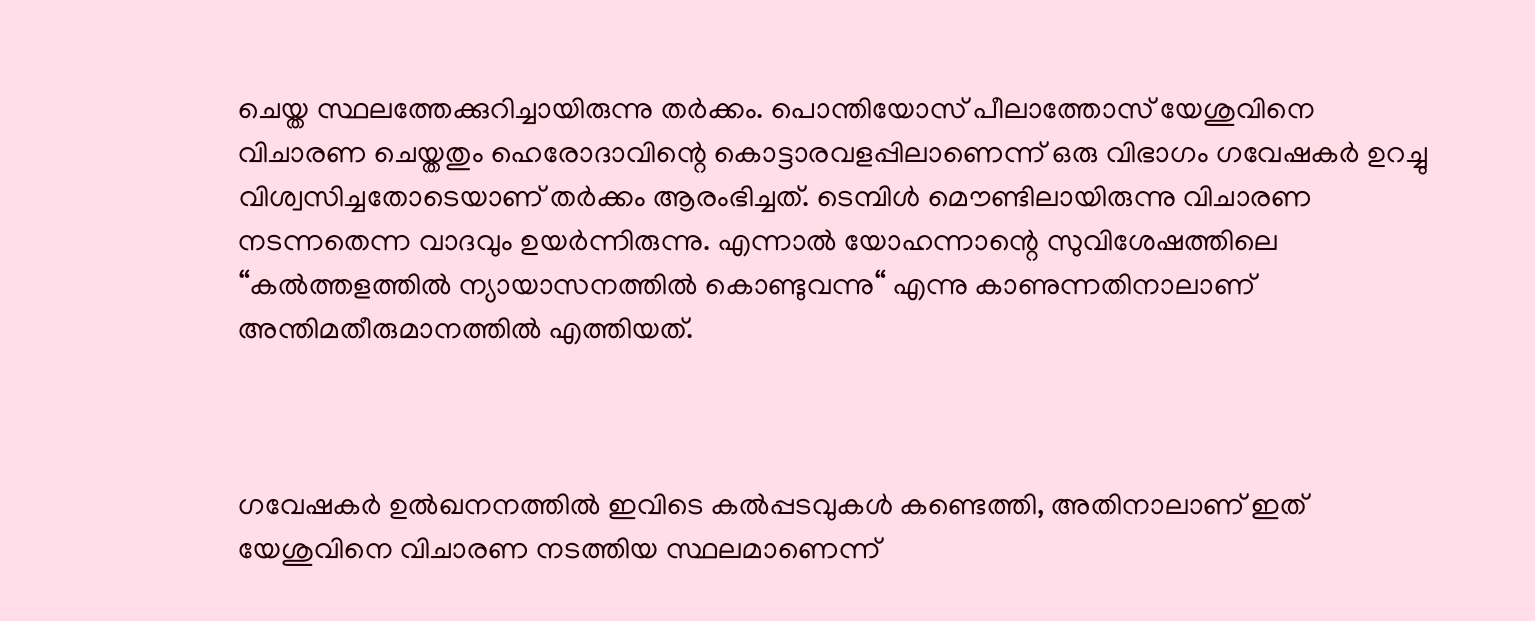ചെയ്ത സ്ഥലത്തേക്കുറിച്ചായിരുന്നു തര്‍ക്കം. പൊന്തിയോസ് പീലാത്തോസ് യേശുവിനെ വിചാരണ ചെയ്തതും ഹെരോദാവിന്റെ കൊട്ടാരവളപ്പിലാണെന്ന് ഒരു വിഭാഗം ഗവേഷകര്‍ ഉറച്ചു വിശ്വസിച്ചതോടെയാണ് തര്‍ക്കം ആരംഭിച്ചത്. ടെമ്പിള്‍ മൌണ്ടിലായിരുന്നു വിചാരണ നടന്നതെന്ന വാദവും ഉയര്‍ന്നിരുന്നു. എന്നാല്‍ യോഹന്നാന്റെ സുവിശേഷത്തിലെ “കല്‍ത്തളത്തില്‍ ന്യായാസനത്തില്‍ കൊണ്ടുവന്നു“ എന്നു കാണുന്നതിനാലാണ് അന്തിമതീരുമാനത്തില്‍ എത്തിയത്.



ഗവേഷകര്‍ ഉല്‍ഖനനത്തില്‍ ഇവിടെ കല്‍പ്പടവുകള്‍ കണ്ടെത്തി, അതിനാലാണ് ഇത് യേശുവിനെ വിചാരണ നടത്തിയ സ്ഥലമാണെന്ന്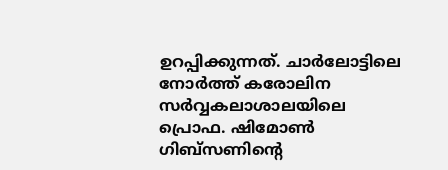ഉറപ്പിക്കുന്നത്. ചാര്‍ലോട്ടിലെ നോര്‍ത്ത് കരോലിന സര്‍വ്വകലാശാലയിലെ പ്രൊഫ. ഷിമോണ്‍ ഗിബ്സണിന്റെ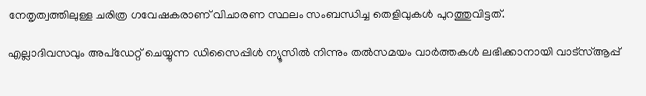നേതൃത്വത്തിലുള്ള ചരിത്ര ഗവേഷകരാണ് വിചാരണ സ്ഥലം സംബന്ധിച്ച തെളിവുകള്‍ പുറത്തുവിട്ടത്.

എല്ലാദിവസവും അപ്ഡേറ്റ് ചെയ്യുന്ന ഡിസൈപ്പിൾ ന്യൂസിൽ നിന്നും തൽസമയം വാർത്തകൾ ലഭിക്കാനായി വാട്സ്ആപ്പ്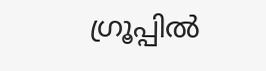ഗ്രൂപ്പിൽ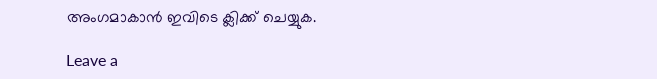അംഗമാകാൻ ഇവിടെ ക്ലിക്ക് ചെയ്യുക.

Leave a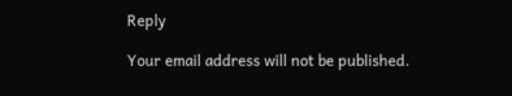Reply

Your email address will not be published.